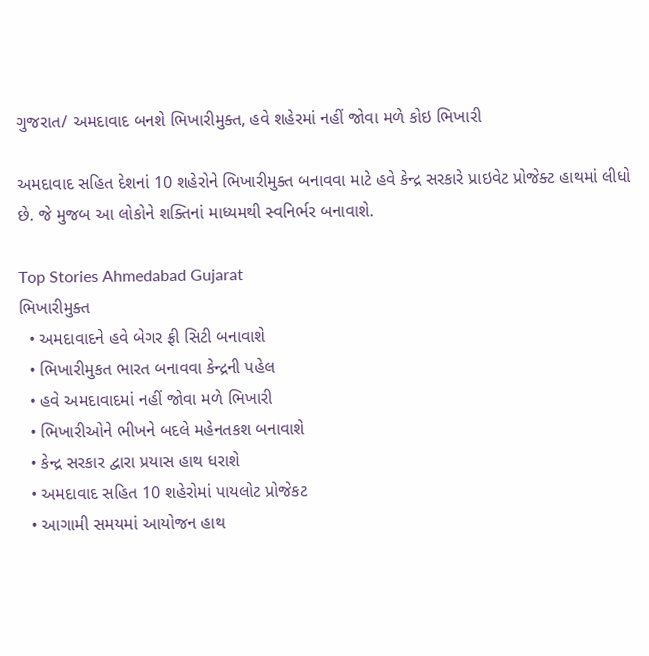ગુજરાત/ અમદાવાદ બનશે ભિખારીમુક્ત, હવે શહેરમાં નહીં જોવા મળે કોઇ ભિખારી

અમદાવાદ સહિત દેશનાં 10 શહેરોને ભિખારીમુક્ત બનાવવા માટે હવે કેન્દ્ર સરકારે પ્રાઇવેટ પ્રોજેક્ટ હાથમાં લીધો છે. જે મુજબ આ લોકોને શક્તિનાં માધ્યમથી સ્વનિર્ભર બનાવાશે.

Top Stories Ahmedabad Gujarat
ભિખારીમુક્ત
  • અમદાવાદને હવે બેગર ફ્રી સિટી બનાવાશે
  • ભિખારીમુકત ભારત બનાવવા કેન્દ્રની પહેલ
  • હવે અમદાવાદમાં નહીં જોવા મળે ભિખારી
  • ભિખારીઓને ભીખને બદલે મહેનતકશ બનાવાશે
  • કેન્દ્ર સરકાર દ્વારા પ્રયાસ હાથ ધરાશે
  • અમદાવાદ સહિત 10 શહેરોમાં પાયલોટ પ્રોજેકટ
  • આગામી સમયમાં આયોજન હાથ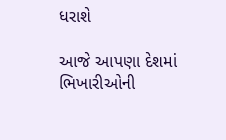ધરાશે

આજે આપણા દેશમાં ભિખારીઓની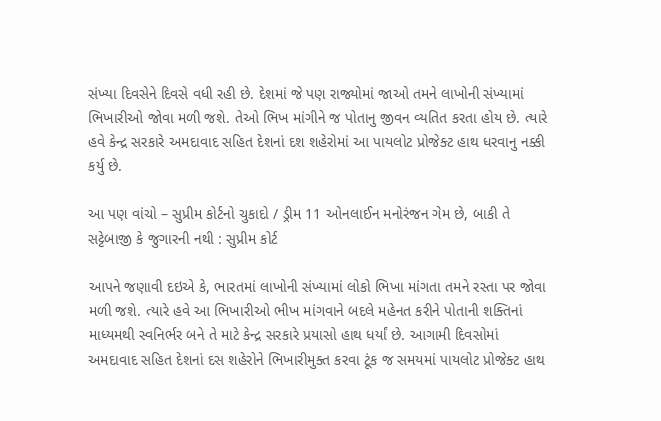સંખ્યા દિવસેને દિવસે વધી રહી છે. દેશમાં જે પણ રાજ્યોમાં જાઓ તમને લાખોની સંખ્યામાં ભિખારીઓ જોવા મળી જશે. તેઓ ભિખ માંગીને જ પોતાનુ જીવન વ્યતિત કરતા હોય છે. ત્યારે હવે કેન્દ્ર સરકારે અમદાવાદ સહિત દેશનાં દશ શહેરોમાં આ પાયલોટ પ્રોજેક્ટ હાથ ધરવાનુ નક્કી કર્યુ છે.

આ પણ વાંચો – સુપ્રીમ કોર્ટનો ચુકાદો / ડ્રીમ 11 ઓનલાઈન મનોરંજન ગેમ છે, બાકી તે સટ્ટેબાજી કે જુગારની નથી : સુપ્રીમ કોર્ટ

આપને જણાવી દઇએ કે, ભારતમાં લાખોની સંખ્યામાં લોકો ભિખા માંગતા તમને રસ્તા પર જોવા મળી જશે. ત્યારે હવે આ ભિખારીઓ ભીખ માંગવાને બદલે મહેનત કરીને પોતાની શક્તિનાં માધ્યમથી સ્વનિર્ભર બને તે માટે કેન્દ્ર સરકારે પ્રયાસો હાથ ધર્યાં છે. આગામી દિવસોમાં અમદાવાદ સહિત દેશનાં દસ શહેરોને ભિખારીમુક્ત કરવા ટૂંક જ સમયમાં પાયલોટ પ્રોજેક્ટ હાથ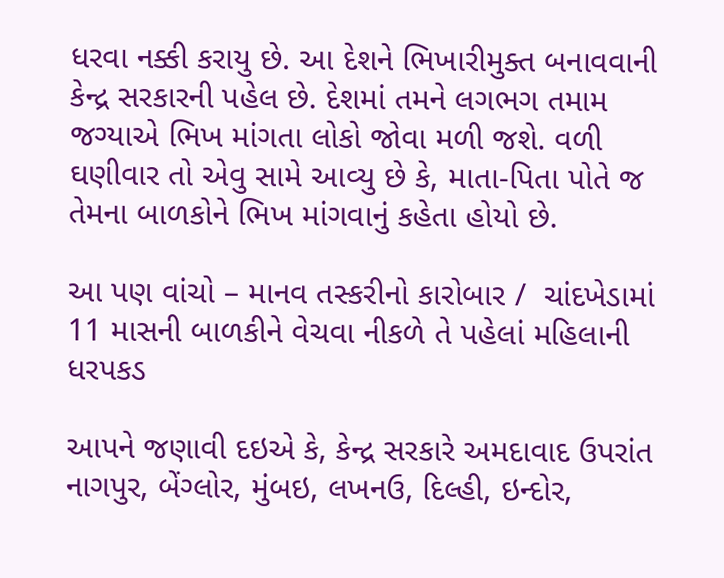ધરવા નક્કી કરાયુ છે. આ દેશને ભિખારીમુક્ત બનાવવાની કેન્દ્ર સરકારની પહેલ છે. દેશમાં તમને લગભગ તમામ જગ્યાએ ભિખ માંગતા લોકો જોવા મળી જશે. વળી ઘણીવાર તો એવુ સામે આવ્યુ છે કે, માતા-પિતા પોતે જ તેમના બાળકોને ભિખ માંગવાનું કહેતા હોયો છે.

આ પણ વાંચો – માનવ તસ્કરીનો કારોબાર /  ચાંદખેડામાં 11 માસની બાળકીને વેચવા નીકળે તે પહેલાં મહિલાની ધરપકડ

આપને જણાવી દઇએ કે, કેન્દ્ર સરકારે અમદાવાદ ઉપરાંત નાગપુર, બેંગ્લોર, મુંબઇ, લખનઉ, દિલ્હી, ઇન્દોર,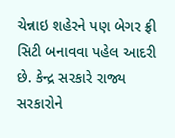ચેન્નાઇ શહેરને પણ બેગર ફ્રી સિટી બનાવવા પહેલ આદરી છે. કેન્દ્ર સરકારે રાજ્ય સરકારોને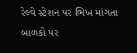રેલ્વે સ્ટેશન પર ભિખ માંગતા બાળકો પર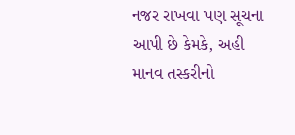નજર રાખવા પણ સૂચના આપી છે કેમકે, અહી માનવ તસ્કરીનો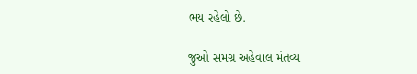ભય રહેલો છે.

જુઓ સમગ્ર અહેવાલ મંતવ્ય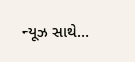ન્યૂઝ સાથે…